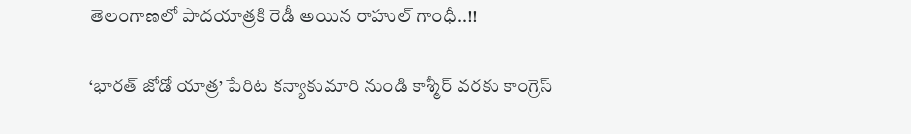తెలంగాణలో పాదయాత్రకి రెడీ అయిన రాహుల్ గాంధీ..!!

‘భారత్ జోడో యాత్ర’ పేరిట కన్యాకుమారి నుండి కాశ్మీర్ వరకు కాంగ్రెస్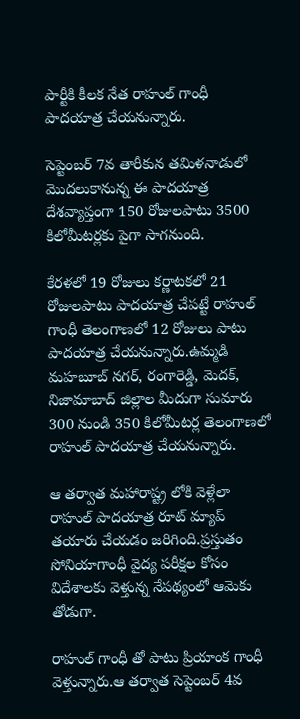పార్టీకి కీలక నేత రాహుల్ గాంధీ పాదయాత్ర చేయనున్నారు.

సెప్టెంబర్ 7వ తారీకున తమిళనాడులో మొదలుకానున్న ఈ పాదయాత్ర దేశవ్యాప్తంగా 150 రోజులపాటు 3500 కిలోమీటర్లకు పైగా సాగనుంది.

కేరళలో 19 రోజులు కర్ణాటకలో 21 రోజులపాటు పాదయాత్ర చేపట్టే రాహుల్ గాంధీ తెలంగాణలో 12 రోజులు పాటు పాదయాత్ర చేయనున్నారు.ఉమ్మడి మహబూబ్ నగర్, రంగారెడ్డి, మెదక్, నిజామాబాద్ జిల్లాల మీదుగా సుమారు 300 నుండి 350 కిలోమీటర్ల తెలంగాణలో రాహుల్ పాదయాత్ర చేయనున్నారు.

ఆ తర్వాత మహారాష్ట్ర లోకి వెళ్లేలా రాహుల్ పాదయాత్ర రూట్ మ్యాప్ తయారు చేయడం జరిగింది.ప్రస్తుతం సోనియాగాంధీ వైద్య పరీక్షల కోసం విదేశాలకు వెళ్తున్న నేపథ్యంలో ఆమెకు తోడుగా.

రాహుల్ గాంధీ తో పాటు ప్రియాంక గాంధీ వెళ్తున్నారు.ఆ తర్వాత సెప్టెంబర్ 4వ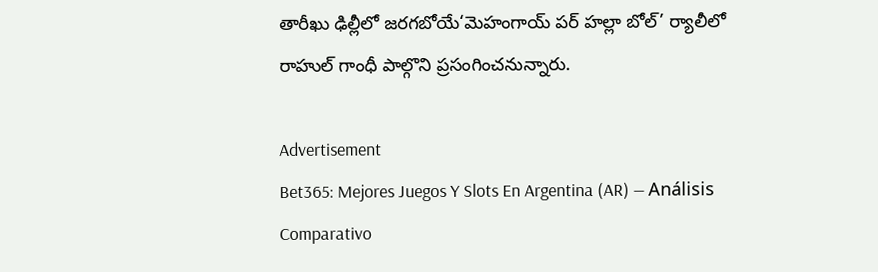తారీఖు ఢిల్లీలో జరగబోయే‘మెహంగాయ్ పర్ హల్లా బోల్’ ర్యాలీలో రాహుల్ గాంధీ పాల్గొని ప్రసంగించనున్నారు.

Advertisement
Bet365: Mejores Juegos Y Slots En Argentina (AR) — Análisis Comparativo